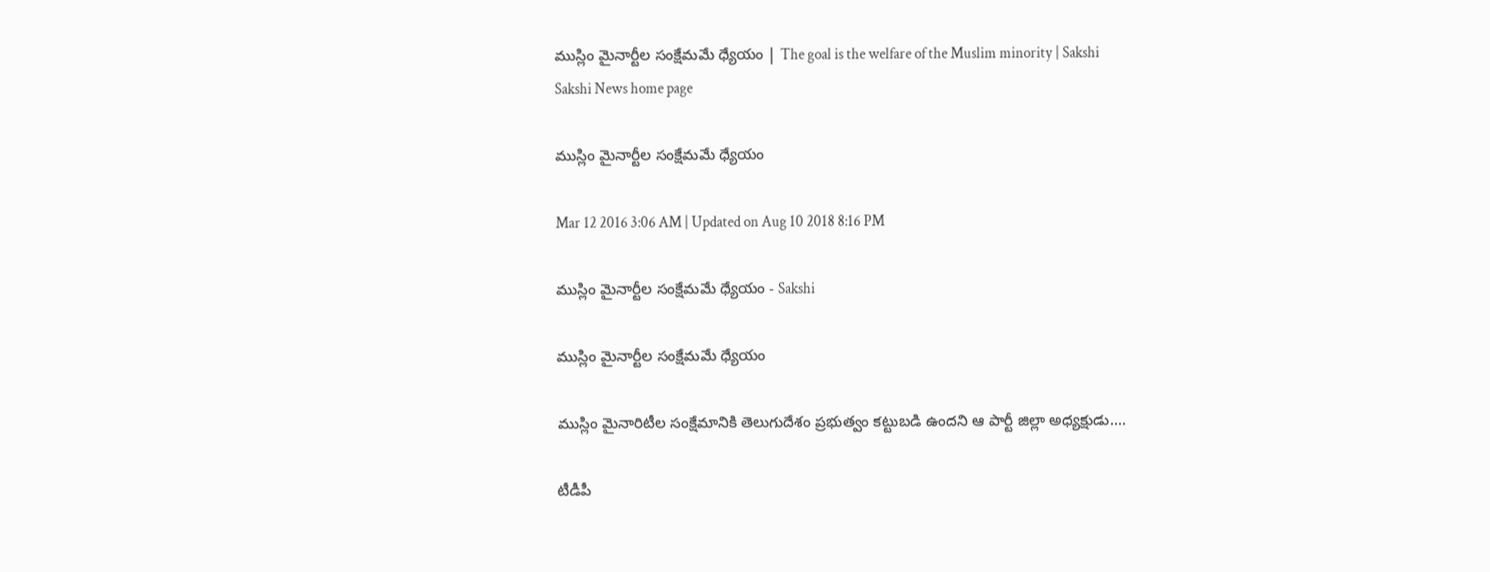ముస్లిం మైనార్టీల సంక్షేమమే ధ్యేయం | The goal is the welfare of the Muslim minority | Sakshi
Sakshi News home page

ముస్లిం మైనార్టీల సంక్షేమమే ధ్యేయం

Mar 12 2016 3:06 AM | Updated on Aug 10 2018 8:16 PM

ముస్లిం మైనార్టీల సంక్షేమమే ధ్యేయం - Sakshi

ముస్లిం మైనార్టీల సంక్షేమమే ధ్యేయం

ముస్లిం మైనారిటీల సంక్షేమానికి తెలుగుదేశం ప్రభుత్వం కట్టుబడి ఉందని ఆ పార్టీ జిల్లా అధ్యక్షుడు....

టీడీపీ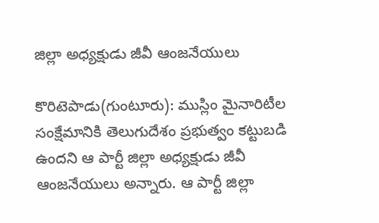జిల్లా అధ్యక్షుడు జీవీ ఆంజనేయులు

కొరిటెపాడు(గుంటూరు): ముస్లిం మైనారిటీల సంక్షేమానికి తెలుగుదేశం ప్రభుత్వం కట్టుబడి ఉందని ఆ పార్టీ జిల్లా అధ్యక్షుడు జీవీ ఆంజనేయులు అన్నారు. ఆ పార్టీ జిల్లా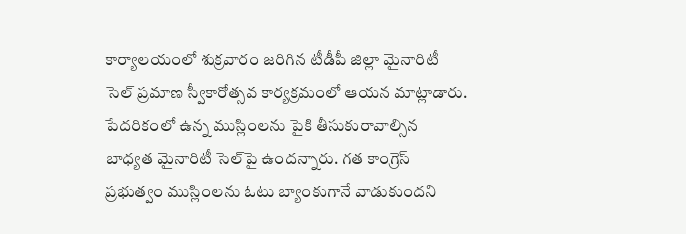కార్యాలయంలో శుక్రవారం జరిగిన టీడీపీ జిల్లా మైనారిటీ సెల్ ప్రమాణ స్వీకారోత్సవ కార్యక్రమంలో ఆయన మాట్లాడారు.  పేదరికంలో ఉన్న ముస్లింలను పైకి తీసుకురావాల్సిన బాధ్యత మైనారిటీ సెల్‌పై ఉందన్నారు. గత కాంగ్రెస్ ప్రభుత్వం ముస్లింలను ఓటు బ్యాంకుగానే వాడుకుందని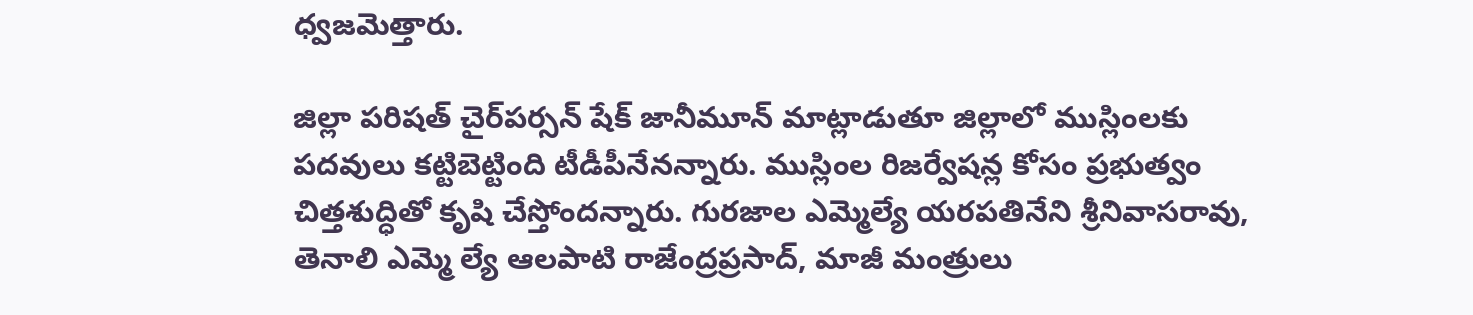ధ్వజమెత్తారు.

జిల్లా పరిషత్ చైర్‌పర్సన్ షేక్ జానీమూన్ మాట్లాడుతూ జిల్లాలో ముస్లింలకు పదవులు కట్టిబెట్టింది టీడీపీనేనన్నారు. ముస్లింల రిజర్వేషన్ల కోసం ప్రభుత్వం చిత్తశుద్ధితో కృషి చేస్తోందన్నారు. గురజాల ఎమ్మెల్యే యరపతినేని శ్రీనివాసరావు, తెనాలి ఎమ్మె ల్యే ఆలపాటి రాజేంద్రప్రసాద్, మాజీ మంత్రులు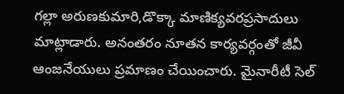గల్లా అరుణకుమారి,డొక్కా మాణిక్యవరప్రసాదులు మాట్లాడారు. అనంతరం నూతన కార్యవర్గంతో జీవీ ఆంజనేయులు ప్రమాణం చేయించారు. మైనారీటీ సెల్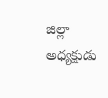జిల్లా అధ్యక్షుడు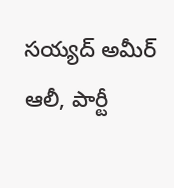సయ్యద్ అమీర్ ఆలీ, పార్టీ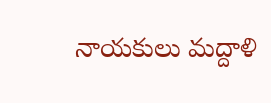నాయకులు మద్దాళి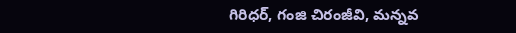గిరిధర్, గంజి చిరంజీవి, మన్నవ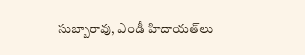సుబ్బారావు, ఎండీ హిదాయత్‌లు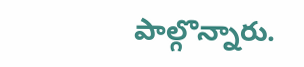పాల్గొన్నారు.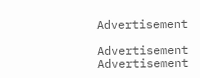Advertisement

Advertisement
Advertisement